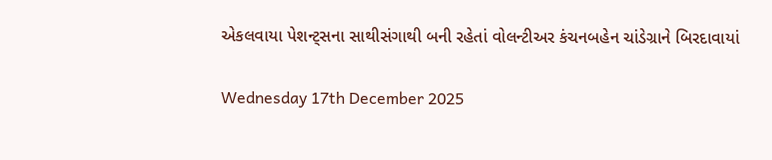એકલવાયા પેશન્ટ્સના સાથીસંગાથી બની રહેતાં વોલન્ટીઅર કંચનબહેન ચાંડેગ્રાને બિરદાવાયાં

Wednesday 17th December 2025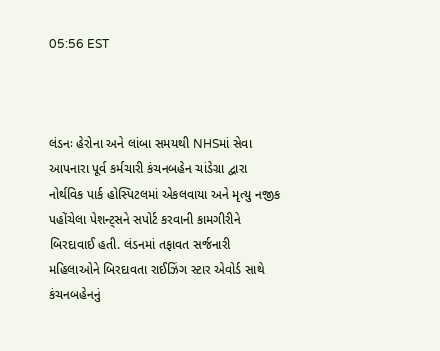05:56 EST



લંડનઃ હેરોના અને લાંબા સમયથી NHSમાં સેવા આપનારા પૂર્વ કર્મચારી કંચનબહેન ચાંડેગ્રા દ્વારા નોર્થવિક પાર્ક હોસ્પિટલમાં એકલવાયા અને મૃત્યુ નજીક પહોંચેલા પેશન્ટ્સને સપોર્ટ કરવાની કામગીરીને બિરદાવાઈ હતી. લંડનમાં તફાવત સર્જનારી મહિલાઓને બિરદાવતા રાઈઝિંગ સ્ટાર એવોર્ડ સાથે કંચનબહેનનું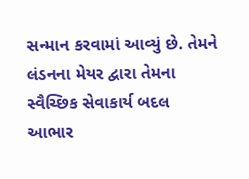સન્માન કરવામાં આવ્યું છે. તેમને લંડનના મેયર દ્વારા તેમના સ્વૈચ્છિક સેવાકાર્ય બદલ આભાર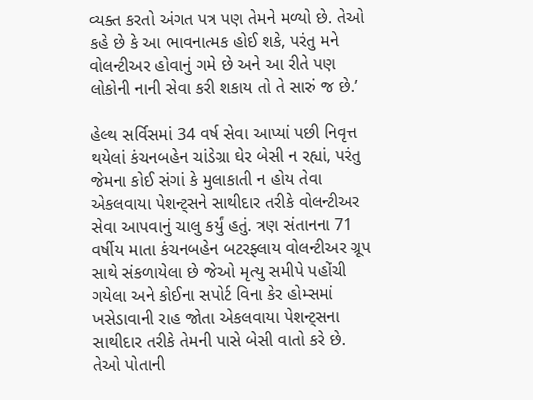વ્યક્ત કરતો અંગત પત્ર પણ તેમને મળ્યો છે. તેઓ કહે છે કે આ ભાવનાત્મક હોઈ શકે, પરંતુ મને વોલન્ટીઅર હોવાનું ગમે છે અને આ રીતે પણ લોકોની નાની સેવા કરી શકાય તો તે સારું જ છે.’

હેલ્થ સર્વિસમાં 34 વર્ષ સેવા આપ્યાં પછી નિવૃત્ત થયેલાં કંચનબહેન ચાંડેગ્રા ઘેર બેસી ન રહ્યાં, પરંતુ જેમના કોઈ સંગાં કે મુલાકાતી ન હોય તેવા એકલવાયા પેશન્ટ્સને સાથીદાર તરીકે વોલન્ટીઅર સેવા આપવાનું ચાલુ કર્યું હતું. ત્રણ સંતાનના 71 વર્ષીય માતા કંચનબહેન બટરફ્લાય વોલન્ટીઅર ગ્રૂપ સાથે સંકળાયેલા છે જેઓ મૃત્યુ સમીપે પહોંચી ગયેલા અને કોઈના સપોર્ટ વિના કેર હોમ્સમાં ખસેડાવાની રાહ જોતા એકલવાયા પેશન્ટ્સના સાથીદાર તરીકે તેમની પાસે બેસી વાતો કરે છે. તેઓ પોતાની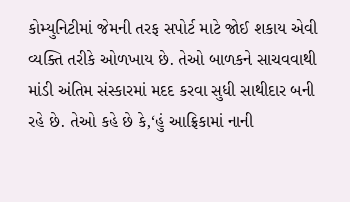કોમ્યુનિટીમાં જેમની તરફ સપોર્ટ માટે જોઈ શકાય એવી વ્યક્તિ તરીકે ઓળખાય છે. તેઓ બાળકને સાચવવાથી માંડી અંતિમ સંસ્કારમાં મદદ કરવા સુધી સાથીદાર બની રહે છે. તેઓ કહે છે કે,‘હું આફ્રિકામાં નાની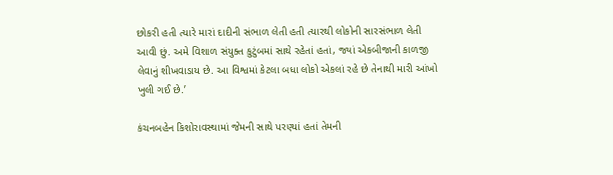છોકરી હતી ત્યારે મારાં દાદીની સંભાળ લેતી હતી ત્યારથી લોકોની સારસંભાળ લેતી આવી છું. અમે વિશાળ સંયુક્ત કુટુંબમાં સાથે રહેતાં હતાં, જ્યાં એકબીજાની કાળજી લેવાનું શીખવાડાય છે. આ વિશ્વમાં કેટલા બધા લોકો એકલાં રહે છે તેનાથી મારી આંખો ખુલી ગઈ છે.’

કંચનબહેન કિશોરાવસ્થામાં જેમની સાથે પરણ્યાં હતાં તેમની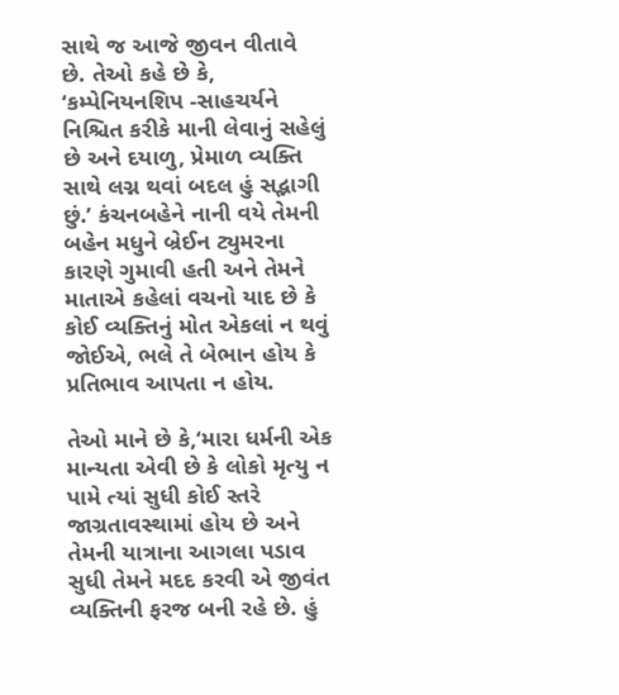સાથે જ આજે જીવન વીતાવે છે. તેઓ કહે છે કે, ‘કમ્પેનિયનશિપ -સાહચર્યને નિશ્ચિત કરીકે માની લેવાનું સહેલું છે અને દયાળુ, પ્રેમાળ વ્યક્તિ સાથે લગ્ન થવાં બદલ હું સદ્ભાગી છું.’ કંચનબહેને નાની વયે તેમની બહેન મધુને બ્રેઈન ટ્યુમરના કારણે ગુમાવી હતી અને તેમને માતાએ કહેલાં વચનો યાદ છે કે કોઈ વ્યક્તિનું મોત એકલાં ન થવું જોઈએ, ભલે તે બેભાન હોય કે પ્રતિભાવ આપતા ન હોય.

તેઓ માને છે કે,‘મારા ધર્મની એક માન્યતા એવી છે કે લોકો મૃત્યુ ન પામે ત્યાં સુધી કોઈ સ્તરે જાગ્રતાવસ્થામાં હોય છે અને તેમની યાત્રાના આગલા પડાવ સુધી તેમને મદદ કરવી એ જીવંત વ્યક્તિની ફરજ બની રહે છે. હું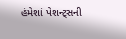હંમેશાં પેશન્ટ્સની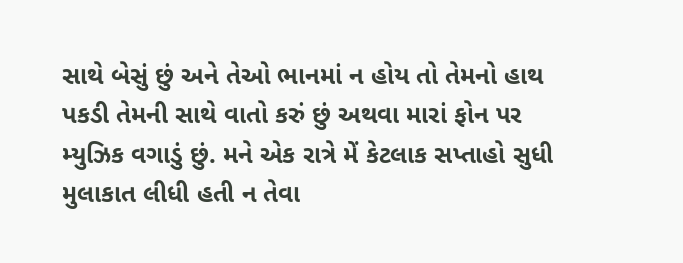સાથે બેસું છું અને તેઓ ભાનમાં ન હોય તો તેમનો હાથ પકડી તેમની સાથે વાતો કરું છું અથવા મારાં ફોન પર મ્યુઝિક વગાડું છું. મને એક રાત્રે મેં કેટલાક સપ્તાહો સુધી મુલાકાત લીધી હતી ન તેવા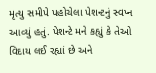મૃત્યુ સમીપે પહોચેલા પેશન્ટનું સ્વપ્ન આવ્યું હતું. પેશન્ટે મને કહ્યું કે તેઓ વિદાય લઈ રહ્યાં છે અને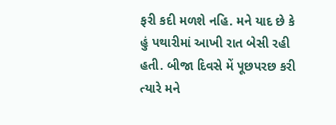ફરી કદી મળશે નહિ. મને યાદ છે કે હું પથારીમાં આખી રાત બેસી રહી હતી. બીજા દિવસે મેં પૂછપરછ કરી ત્યારે મને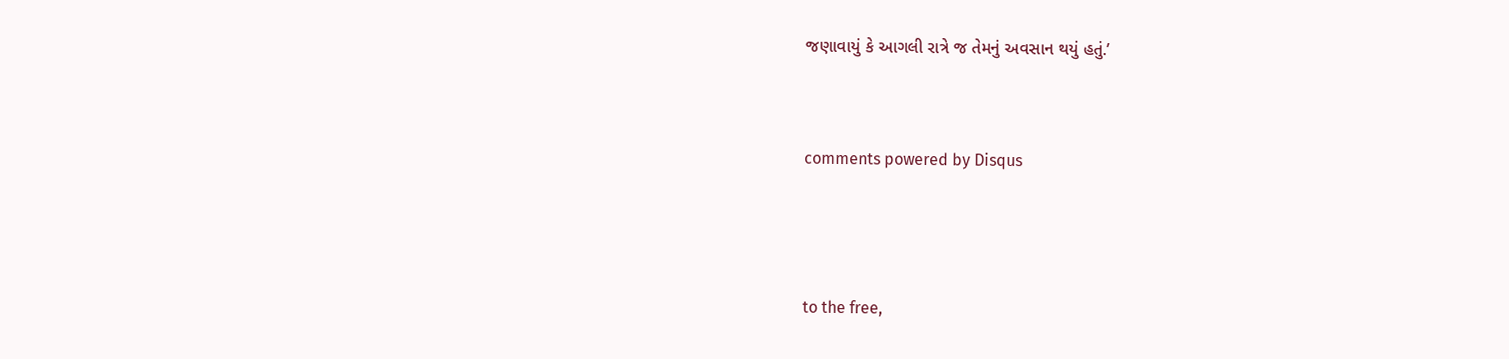જણાવાયું કે આગલી રાત્રે જ તેમનું અવસાન થયું હતું.’


comments powered by Disqus



to the free,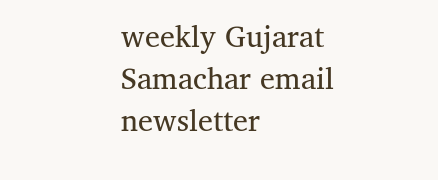weekly Gujarat Samachar email newsletter